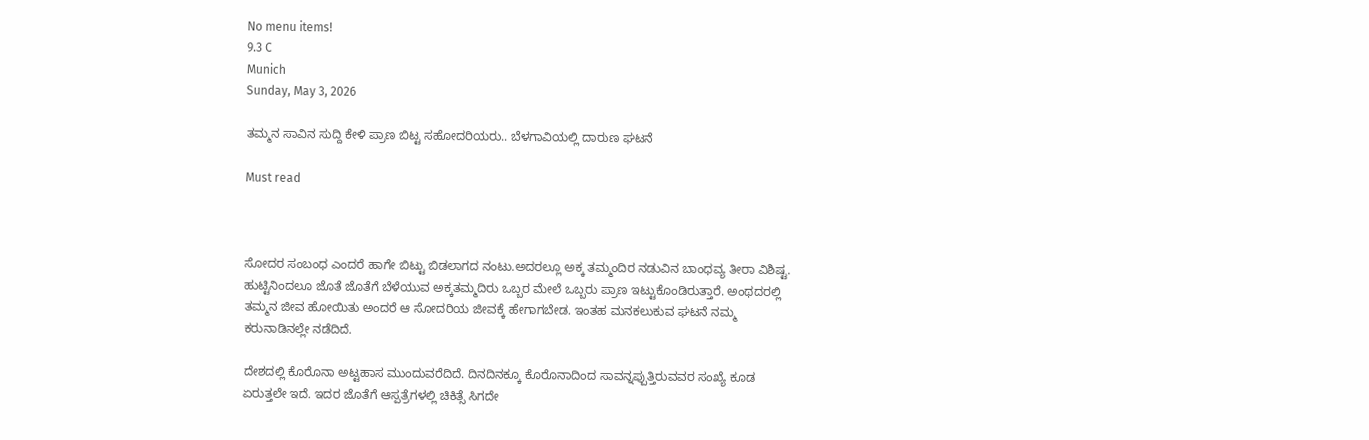No menu items!
9.3 C
Munich
Sunday, May 3, 2026

ತಮ್ಮನ ಸಾವಿನ ಸುದ್ದಿ ಕೇಳಿ ಪ್ರಾಣ ಬಿಟ್ಟ ಸಹೋದರಿಯರು.. ಬೆಳಗಾವಿಯಲ್ಲಿ ದಾರುಣ ಘಟನೆ

Must read



ಸೋದರ‌ ಸಂಬಂಧ ಎಂದರೆ ಹಾಗೇ ಬಿಟ್ಟು ಬಿಡಲಾಗದ ನಂಟು.ಅದರಲ್ಲೂ ಅಕ್ಕ ತಮ್ಮಂದಿರ ನಡುವಿನ ಬಾಂಧವ್ಯ ತೀರಾ ವಿಶಿಷ್ಟ. ಹುಟ್ಟಿನಿಂದಲೂ ಜೊತೆ ಜೊತೆಗೆ ಬೆಳೆಯುವ ಅಕ್ಕತಮ್ಮದಿರು ಒಬ್ಬರ ಮೇಲೆ‌ ಒಬ್ಬರು ಪ್ರಾಣ ಇಟ್ಟುಕೊಂಡಿರುತ್ತಾರೆ. ಅಂಥದರಲ್ಲಿ ತಮ್ಮನ ಜೀವ ಹೋಯಿತು ಅಂದರೆ ಆ ಸೋದರಿಯ ಜೀವಕ್ಕೆ ಹೇಗಾಗಬೇಡ. ಇಂತಹ ಮನಕಲುಕುವ ಘಟನೆ ನಮ್ಮ ಕರುನಾಡಿನಲ್ಲೇ ನಡೆದಿದೆ.

ದೇಶದಲ್ಲಿ ಕೊರೊನಾ ಅಟ್ಟಹಾಸ ಮುಂದುವರೆದಿದೆ‌. ದಿನದಿನಕ್ಕೂ ಕೊರೊನಾದಿಂದ ಸಾವನ್ನಪ್ಪುತ್ತಿರುವವರ ಸಂಖ್ಯೆ ಕೂಡ ಏರುತ್ತಲೇ ಇದೆ. ಇದರ ಜೊತೆಗೆ ಆಸ್ಪತ್ರೆಗಳಲ್ಲಿ ಚಿಕಿತ್ಸೆ ಸಿಗದೇ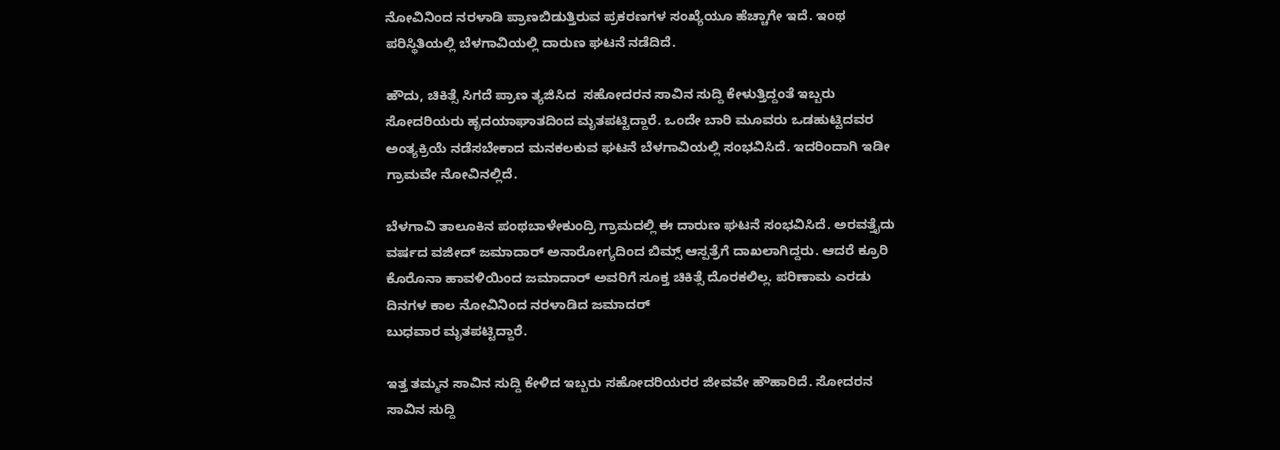ನೋವಿನಿಂದ ನರಳಾಡಿ‌ ಪ್ರಾಣಬಿಡುತ್ತಿರುವ ಪ್ರಕರಣಗಳ ಸಂಖ್ಯೆಯೂ ಹೆಚ್ಚಾಗೇ ಇದೆ. ಇಂಥ ಪರಿಸ್ಥಿತಿಯಲ್ಲಿ ಬೆಳಗಾವಿಯಲ್ಲಿ ದಾರುಣ ಘಟನೆ ನಡೆದಿದೆ.

ಹೌದು, ಚಿಕಿತ್ಸೆ ಸಿಗದೆ ಪ್ರಾಣ ತ್ಯಜಿಸಿದ  ಸಹೋದರನ ಸಾವಿನ ಸುದ್ದಿ ಕೇಳುತ್ತಿದ್ದಂತೆ ಇಬ್ಬರು ಸೋದರಿಯರು ಹೃದಯಾಘಾತದಿಂದ ಮೃತಪಟ್ಟಿದ್ದಾರೆ. ಒಂದೇ ಬಾರಿ ಮೂವರು ಒಡಹುಟ್ಟಿದವರ ಅಂತ್ಯಕ್ರಿಯೆ ನಡೆಸಬೇಕಾದ ಮನಕಲಕುವ ಘಟನೆ ಬೆಳಗಾವಿಯಲ್ಲಿ ಸಂಭವಿಸಿದೆ. ಇದರಿಂದಾಗಿ ಇಡೀ ಗ್ರಾಮವೇ ನೋವಿನಲ್ಲಿದೆ.

ಬೆಳಗಾವಿ ತಾಲೂಕಿನ ಪಂಥಬಾಳೇಕುಂದ್ರಿ ಗ್ರಾಮದಲ್ಲಿ ಈ ದಾರುಣ ಘಟನೆ ಸಂಭವಿಸಿದೆ. ಅರವತ್ತೈದು ವರ್ಷದ ವಜೀದ್ ಜಮಾದಾರ್ ಅನಾರೋಗ್ಯದಿಂದ ಬಿಮ್ಸ್ ಆಸ್ಪತ್ರೆಗೆ ದಾಖಲಾಗಿದ್ದರು. ಆದರೆ ಕ್ರೂರಿ ಕೊರೊನಾ ಹಾವಳಿಯಿಂದ ಜಮಾದಾರ್ ಅವರಿಗೆ ಸೂಕ್ತ ಚಿಕಿತ್ಸೆ ದೊರಕಲಿಲ್ಲ. ಪರಿಣಾಮ ಎರಡು ದಿನಗಳ ಕಾಲ ನೋವಿನಿಂದ ನರಳಾಡಿದ ಜಮಾದರ್
ಬುಧವಾರ ಮೃತಪಟ್ಟಿದ್ದಾರೆ.

ಇತ್ತ ತಮ್ಮನ ಸಾವಿನ‌ ಸುದ್ದಿ ಕೇಳಿದ ಇಬ್ಬರು ಸಹೋದರಿಯರರ ಜೀವವೇ ಹೌಹಾರಿದೆ. ಸೋದರನ ಸಾವಿನ ಸುದ್ದಿ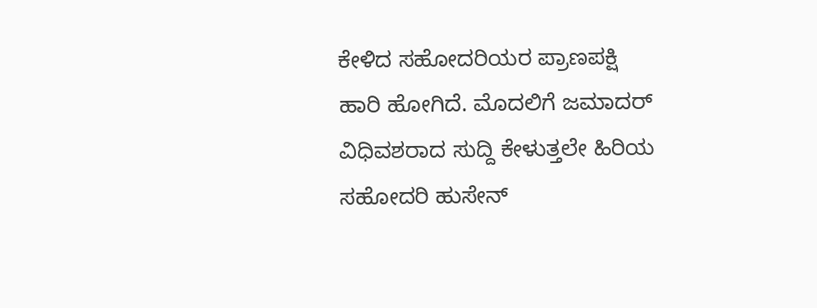ಕೇಳಿದ ಸಹೋದರಿಯರ ಪ್ರಾಣಪಕ್ಷಿ ಹಾರಿ ಹೋಗಿದೆ. ಮೊದಲಿಗೆ ಜಮಾದರ್ ವಿಧಿವಶರಾದ ಸುದ್ದಿ ಕೇಳುತ್ತಲೇ ಹಿರಿಯ ಸಹೋದರಿ ಹುಸೇನ್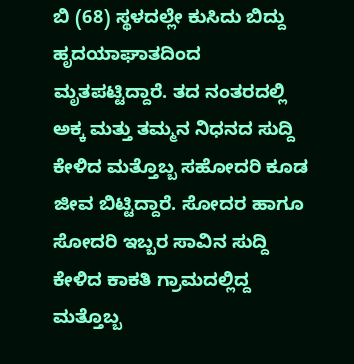ಬಿ (68) ಸ್ಥಳದಲ್ಲೇ ಕುಸಿದು ಬಿದ್ದು ಹೃದಯಾಘಾತದಿಂದ ಮೃತಪಟ್ಟಿದ್ದಾರೆ. ತದ ನಂತರದಲ್ಲಿ ಅಕ್ಕ ಮತ್ತು ತಮ್ಮನ ನಿಧನದ ಸುದ್ದಿ ಕೇಳಿದ ಮತ್ತೊಬ್ಬ ಸಹೋದರಿ ಕೂಡ ಜೀವ ಬಿಟ್ಟಿದ್ದಾರೆ. ಸೋದರ ಹಾಗೂ ಸೋದರಿ ಇಬ್ಬರ ಸಾವಿನ ಸುದ್ದಿ ಕೇಳಿದ ಕಾಕತಿ ಗ್ರಾಮದಲ್ಲಿದ್ದ ಮತ್ತೊಬ್ಬ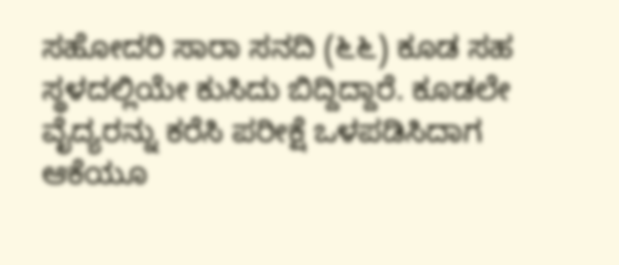ಸಹೋದರಿ ಸಾರಾ ಸನದಿ (೬೬) ಕೂಡ ಸಹ ಸ್ಥಳದಲ್ಲಿಯೇ ಕುಸಿದು ಬಿದ್ದಿದ್ದಾರೆ. ಕೂಡಲೇ ವೈದ್ಯರನ್ನು ಕರೆಸಿ ಪರೀಕ್ಷೆ ಒಳಪಡಿಸಿದಾಗ ಆಕೆಯೂ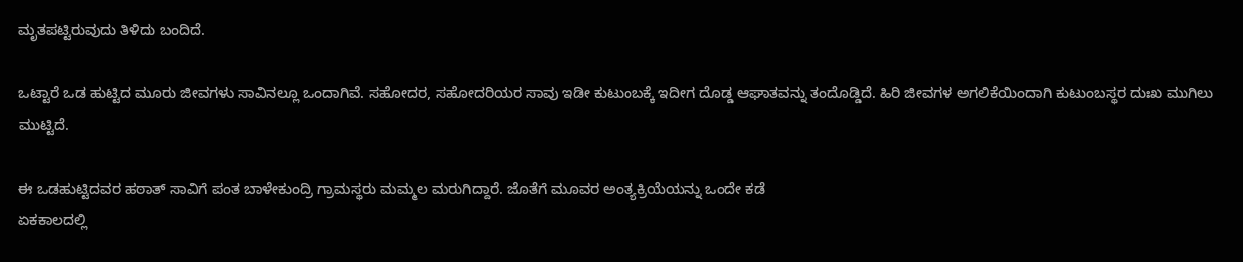ಮೃತಪಟ್ಟಿರುವುದು ತಿಳಿದು ಬಂದಿದೆ.

ಒಟ್ಟಾರೆ ಒಡ ಹುಟ್ಟಿದ ಮೂರು ಜೀವಗಳು ಸಾವಿನಲ್ಲೂ ಒಂದಾಗಿವೆ. ಸಹೋದರ, ಸಹೋದರಿಯರ ಸಾವು ಇಡೀ ಕುಟುಂಬಕ್ಕೆ ಇದೀಗ ದೊಡ್ಡ ಆಘಾತವನ್ನು ತಂದೊಡ್ಡಿದೆ. ಹಿರಿ ಜೀವಗಳ ಅಗಲಿಕೆಯಿಂದಾಗಿ ಕುಟುಂಬಸ್ಥರ ದುಃಖ ಮುಗಿಲು ಮುಟ್ಟಿದೆ.

ಈ ಒಡಹುಟ್ಟಿದವರ ಹಠಾತ್ ಸಾವಿಗೆ ಪಂತ ಬಾಳೇಕುಂದ್ರಿ ಗ್ರಾಮಸ್ಥರು ಮಮ್ಮಲ ಮರುಗಿದ್ದಾರೆ. ಜೊತೆಗೆ ಮೂವರ ಅಂತ್ಯಕ್ರಿಯೆಯನ್ನು ಒಂದೇ ಕಡೆ
ಏಕಕಾಲದಲ್ಲಿ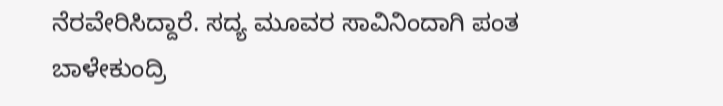ನೆರವೇರಿಸಿದ್ದಾರೆ. ಸದ್ಯ ಮೂವರ ಸಾವಿನಿಂದಾಗಿ ಪಂತ ಬಾಳೇಕುಂದ್ರಿ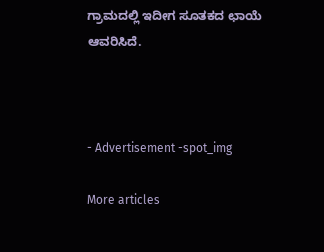ಗ್ರಾಮದಲ್ಲಿ ಇದೀಗ ಸೂತಕದ ಛಾಯೆ ಆವರಿಸಿದೆ.



- Advertisement -spot_img

More articles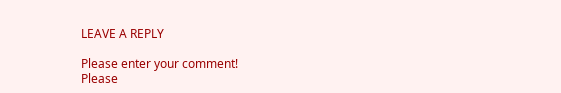LEAVE A REPLY

Please enter your comment!
Please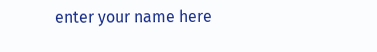enter your name here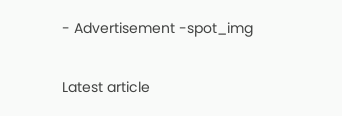- Advertisement -spot_img

Latest article